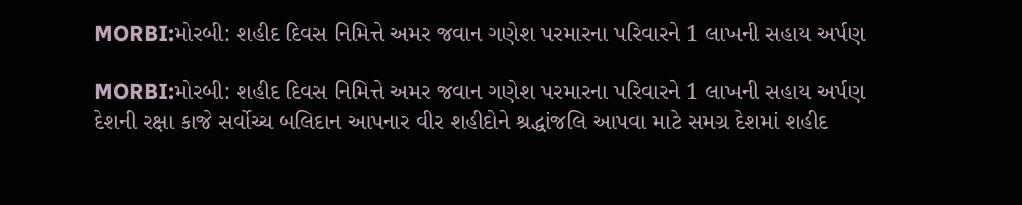MORBI:મોરબી: શહીદ દિવસ નિમિત્તે અમર જવાન ગણેશ પરમારના પરિવારને 1 લાખની સહાય અર્પણ

MORBI:મોરબી: શહીદ દિવસ નિમિત્તે અમર જવાન ગણેશ પરમારના પરિવારને 1 લાખની સહાય અર્પણ
દેશની રક્ષા કાજે સર્વોચ્ચ બલિદાન આપનાર વીર શહીદોને શ્રદ્ધાંજલિ આપવા માટે સમગ્ર દેશમાં શહીદ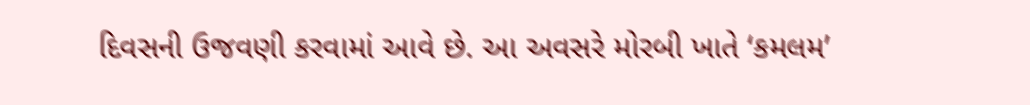દિવસની ઉજવણી કરવામાં આવે છે. આ અવસરે મોરબી ખાતે ‘કમલમ’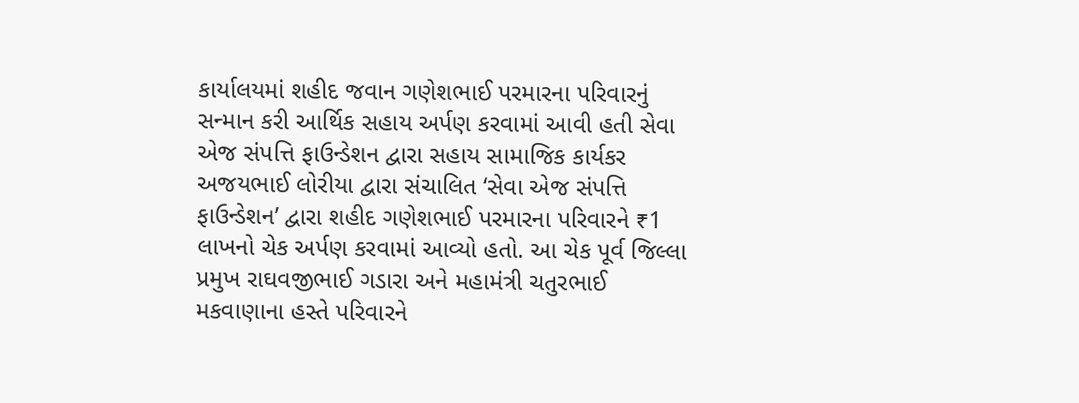કાર્યાલયમાં શહીદ જવાન ગણેશભાઈ પરમારના પરિવારનું સન્માન કરી આર્થિક સહાય અર્પણ કરવામાં આવી હતી સેવા એજ સંપત્તિ ફાઉન્ડેશન દ્વારા સહાય સામાજિક કાર્યકર અજયભાઈ લોરીયા દ્વારા સંચાલિત ‘સેવા એજ સંપત્તિ ફાઉન્ડેશન’ દ્વારા શહીદ ગણેશભાઈ પરમારના પરિવારને ₹1 લાખનો ચેક અર્પણ કરવામાં આવ્યો હતો. આ ચેક પૂર્વ જિલ્લા પ્રમુખ રાઘવજીભાઈ ગડારા અને મહામંત્રી ચતુરભાઈ મકવાણાના હસ્તે પરિવારને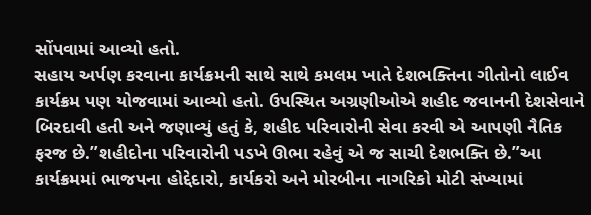સોંપવામાં આવ્યો હતો.
સહાય અર્પણ કરવાના કાર્યક્રમની સાથે સાથે કમલમ ખાતે દેશભક્તિના ગીતોનો લાઈવ કાર્યક્રમ પણ યોજવામાં આવ્યો હતો. ઉપસ્થિત અગ્રણીઓએ શહીદ જવાનની દેશસેવાને બિરદાવી હતી અને જણાવ્યું હતું કે, શહીદ પરિવારોની સેવા કરવી એ આપણી નૈતિક ફરજ છે.”શહીદોના પરિવારોની પડખે ઊભા રહેવું એ જ સાચી દેશભક્તિ છે.”આ કાર્યક્રમમાં ભાજપના હોદ્દેદારો, કાર્યકરો અને મોરબીના નાગરિકો મોટી સંખ્યામાં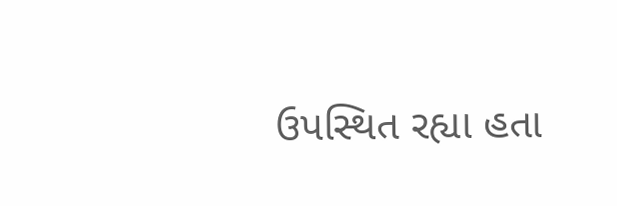ઉપસ્થિત રહ્યા હતા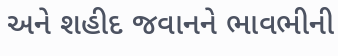અને શહીદ જવાનને ભાવભીની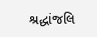શ્રદ્ધાંજલિ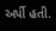અર્પી હતી.